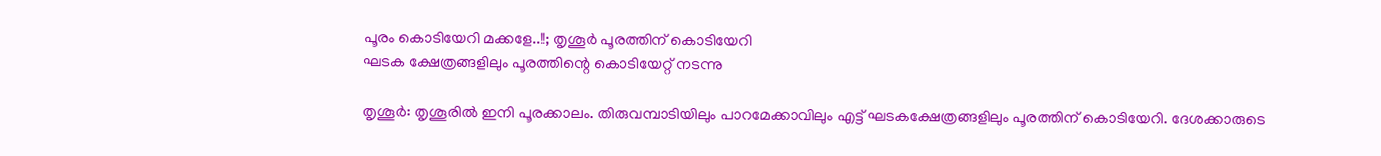പൂരം കൊടിയേറി മക്കളേ..!!; തൃശൂർ പൂരത്തിന് കൊടിയേറി
ഘടക ക്ഷേത്രങ്ങളിലും പൂരത്തിന്റെ കൊടിയേറ്റ് നടന്നു

തൃശൂർ: തൃശൂരിൽ ഇനി പൂരക്കാലം. തിരുവമ്പാടിയിലും പാറമേക്കാവിലും എട്ട് ഘടകക്ഷേത്രങ്ങളിലും പൂരത്തിന് കൊടിയേറി. ദേശക്കാരുടെ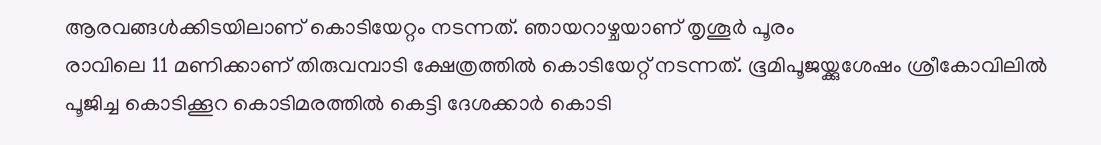ആരവങ്ങൾക്കിടയിലാണ് കൊടിയേറ്റം നടന്നത്. ഞായറാഴ്ചയാണ് തൃശൂർ പൂരം
രാവിലെ 11 മണിക്കാണ് തിരുവമ്പാടി ക്ഷേത്രത്തിൽ കൊടിയേറ്റ് നടന്നത്. ഭൂമിപൂജയ്ക്കുശേഷം ശ്രീകോവിലിൽ പൂജിച്ച കൊടിക്കൂറ കൊടിമരത്തിൽ കെട്ടി ദേശക്കാർ കൊടി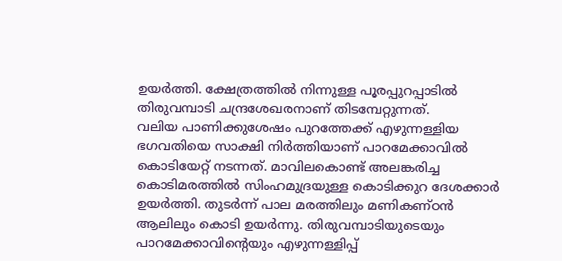ഉയർത്തി. ക്ഷേത്രത്തിൽ നിന്നുള്ള പൂരപ്പുറപ്പാടിൽ തിരുവമ്പാടി ചന്ദ്രശേഖരനാണ് തിടമ്പേറ്റുന്നത്.
വലിയ പാണിക്കുശേഷം പുറത്തേക്ക് എഴുന്നള്ളിയ ഭഗവതിയെ സാക്ഷി നിർത്തിയാണ് പാറമേക്കാവിൽ കൊടിയേറ്റ് നടന്നത്. മാവിലകൊണ്ട് അലങ്കരിച്ച കൊടിമരത്തിൽ സിംഹമുദ്രയുള്ള കൊടിക്കുറ ദേശക്കാർ ഉയർത്തി. തുടർന്ന് പാല മരത്തിലും മണികണ്ഠൻ ആലിലും കൊടി ഉയർന്നു. തിരുവമ്പാടിയുടെയും പാറമേക്കാവിന്റെയും എഴുന്നള്ളിപ്പ്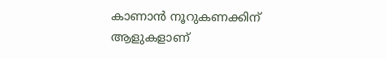കാണാൻ നൂറുകണക്കിന് ആളുകളാണ്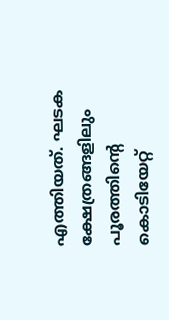എത്തിയത്. ഘടക ക്ഷേത്രങ്ങളിലും പൂരത്തിന്റെ കൊടിയേറ്റ്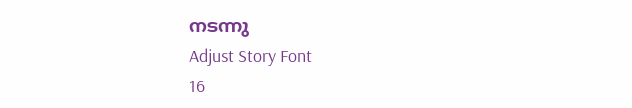നടന്നു
Adjust Story Font
16